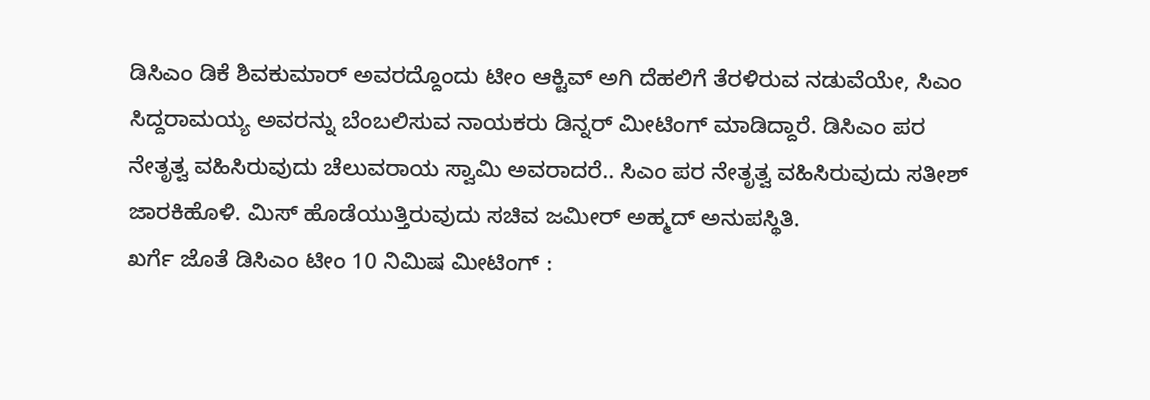ಡಿಸಿಎಂ ಡಿಕೆ ಶಿವಕುಮಾರ್ ಅವರದ್ದೊಂದು ಟೀಂ ಆಕ್ಟಿವ್ ಅಗಿ ದೆಹಲಿಗೆ ತೆರಳಿರುವ ನಡುವೆಯೇ, ಸಿಎಂ ಸಿದ್ದರಾಮಯ್ಯ ಅವರನ್ನು ಬೆಂಬಲಿಸುವ ನಾಯಕರು ಡಿನ್ನರ್ ಮೀಟಿಂಗ್ ಮಾಡಿದ್ದಾರೆ. ಡಿಸಿಎಂ ಪರ ನೇತೃತ್ವ ವಹಿಸಿರುವುದು ಚೆಲುವರಾಯ ಸ್ವಾಮಿ ಅವರಾದರೆ.. ಸಿಎಂ ಪರ ನೇತೃತ್ವ ವಹಿಸಿರುವುದು ಸತೀಶ್ ಜಾರಕಿಹೊಳಿ. ಮಿಸ್ ಹೊಡೆಯುತ್ತಿರುವುದು ಸಚಿವ ಜಮೀರ್ ಅಹ್ಮದ್ ಅನುಪಸ್ಥಿತಿ.
ಖರ್ಗೆ ಜೊತೆ ಡಿಸಿಎಂ ಟೀಂ 10 ನಿಮಿಷ ಮೀಟಿಂಗ್ :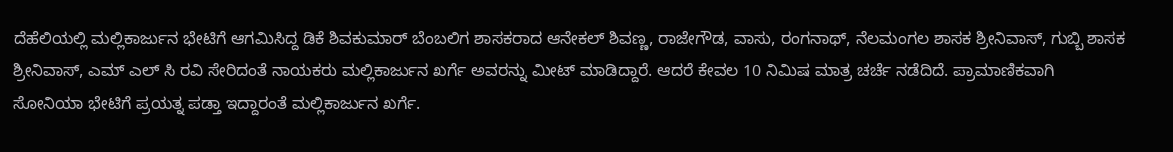ದೆಹೆಲಿಯಲ್ಲಿ ಮಲ್ಲಿಕಾರ್ಜುನ ಭೇಟಿಗೆ ಆಗಮಿಸಿದ್ದ ಡಿಕೆ ಶಿವಕುಮಾರ್ ಬೆಂಬಲಿಗ ಶಾಸಕರಾದ ಆನೇಕಲ್ ಶಿವಣ್ಣ, ರಾಜೇಗೌಡ, ವಾಸು, ರಂಗನಾಥ್, ನೆಲಮಂಗಲ ಶಾಸಕ ಶ್ರೀನಿವಾಸ್, ಗುಬ್ಬಿ ಶಾಸಕ ಶ್ರೀನಿವಾಸ್, ಎಮ್ ಎಲ್ ಸಿ ರವಿ ಸೇರಿದಂತೆ ನಾಯಕರು ಮಲ್ಲಿಕಾರ್ಜುನ ಖರ್ಗೆ ಅವರನ್ನು ಮೀಟ್ ಮಾಡಿದ್ದಾರೆ. ಆದರೆ ಕೇವಲ 10 ನಿಮಿಷ ಮಾತ್ರ ಚರ್ಚೆ ನಡೆದಿದೆ. ಪ್ರಾಮಾಣಿಕವಾಗಿ ಸೋನಿಯಾ ಭೇಟಿಗೆ ಪ್ರಯತ್ನ ಪಡ್ತಾ ಇದ್ದಾರಂತೆ ಮಲ್ಲಿಕಾರ್ಜುನ ಖರ್ಗೆ.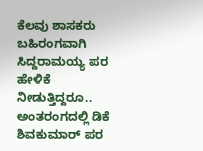ಕೆಲವು ಶಾಸಕರು ಬಹಿರಂಗವಾಗಿ ಸಿದ್ದರಾಮಯ್ಯ ಪರ ಹೇಳಿಕೆ ನೀಡುತ್ತಿದ್ದರೂ.. ಅಂತರಂಗದಲ್ಲಿ ಡಿಕೆ ಶಿವಕುಮಾರ್ ಪರ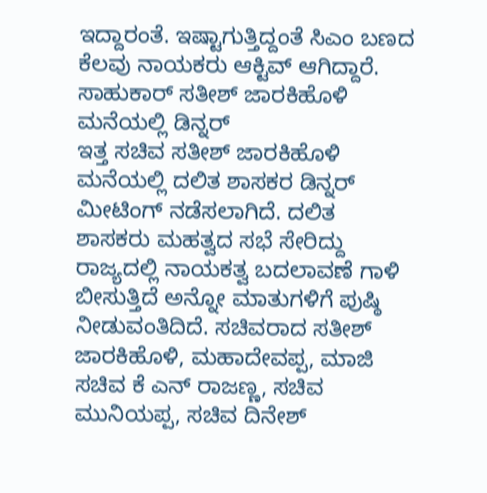ಇದ್ದಾರಂತೆ. ಇಷ್ಟಾಗುತ್ತಿದ್ದಂತೆ ಸಿಎಂ ಬಣದ ಕೆಲವು ನಾಯಕರು ಆಕ್ಟಿವ್ ಆಗಿದ್ದಾರೆ.
ಸಾಹುಕಾರ್ ಸತೀಶ್ ಜಾರಕಿಹೊಳಿ ಮನೆಯಲ್ಲಿ ಡಿನ್ನರ್
ಇತ್ತ ಸಚಿವ ಸತೀಶ್ ಜಾರಕಿಹೊಳಿ ಮನೆಯಲ್ಲಿ ದಲಿತ ಶಾಸಕರ ಡಿನ್ನರ್ ಮೀಟಿಂಗ್ ನಡೆಸಲಾಗಿದೆ. ದಲಿತ ಶಾಸಕರು ಮಹತ್ವದ ಸಭೆ ಸೇರಿದ್ದು ರಾಜ್ಯದಲ್ಲಿ ನಾಯಕತ್ವ ಬದಲಾವಣೆ ಗಾಳಿ ಬೀಸುತ್ತಿದೆ ಅನ್ನೋ ಮಾತುಗಳಿಗೆ ಪುಷ್ಠಿ ನೀಡುವಂತಿದಿದೆ. ಸಚಿವರಾದ ಸತೀಶ್ ಜಾರಕಿಹೊಳಿ, ಮಹಾದೇವಪ್ಪ, ಮಾಜಿ ಸಚಿವ ಕೆ ಎನ್ ರಾಜಣ್ಣ, ಸಚಿವ ಮುನಿಯಪ್ಪ, ಸಚಿವ ದಿನೇಶ್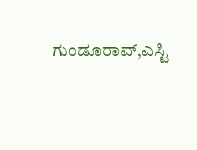ಗುಂಡೂರಾವ್,ಎಸ್ಟಿ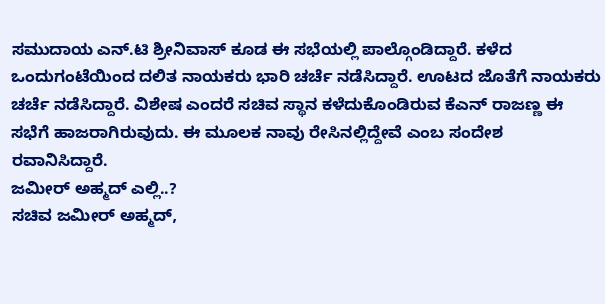ಸಮುದಾಯ ಎನ್.ಟಿ ಶ್ರೀನಿವಾಸ್ ಕೂಡ ಈ ಸಭೆಯಲ್ಲಿ ಪಾಲ್ಗೊಂಡಿದ್ದಾರೆ. ಕಳೆದ ಒಂದುಗಂಟೆಯಿಂದ ದಲಿತ ನಾಯಕರು ಭಾರಿ ಚರ್ಚೆ ನಡೆಸಿದ್ದಾರೆ. ಊಟದ ಜೊತೆಗೆ ನಾಯಕರು ಚರ್ಚೆ ನಡೆಸಿದ್ದಾರೆ. ವಿಶೇಷ ಎಂದರೆ ಸಚಿವ ಸ್ಥಾನ ಕಳೆದುಕೊಂಡಿರುವ ಕೆಎನ್ ರಾಜಣ್ಣ ಈ ಸಭೆಗೆ ಹಾಜರಾಗಿರುವುದು. ಈ ಮೂಲಕ ನಾವು ರೇಸಿನಲ್ಲಿದ್ದೇವೆ ಎಂಬ ಸಂದೇಶ ರವಾನಿಸಿದ್ದಾರೆ.
ಜಮೀರ್ ಅಹ್ಮದ್ ಎಲ್ಲಿ..?
ಸಚಿವ ಜಮೀರ್ ಅಹ್ಮದ್,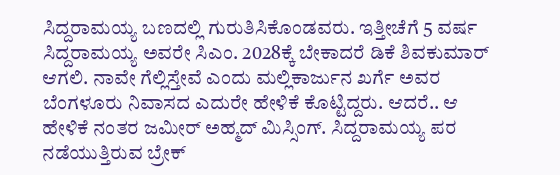ಸಿದ್ದರಾಮಯ್ಯ ಬಣದಲ್ಲಿ ಗುರುತಿಸಿಕೊಂಡವರು. ಇತ್ತೀಚೆಗೆ 5 ವರ್ಷ ಸಿದ್ದರಾಮಯ್ಯ ಅವರೇ ಸಿಎಂ. 2028ಕ್ಕೆ ಬೇಕಾದರೆ ಡಿಕೆ ಶಿವಕುಮಾರ್ ಆಗಲಿ. ನಾವೇ ಗೆಲ್ಲಿಸ್ತೇವೆ ಎಂದು ಮಲ್ಲಿಕಾರ್ಜುನ ಖರ್ಗೆ ಅವರ ಬೆಂಗಳೂರು ನಿವಾಸದ ಎದುರೇ ಹೇಳಿಕೆ ಕೊಟ್ಟಿದ್ದರು. ಆದರೆ.. ಆ ಹೇಳಿಕೆ ನಂತರ ಜಮೀರ್ ಅಹ್ಮದ್ ಮಿಸ್ಸಿಂಗ್. ಸಿದ್ದರಾಮಯ್ಯ ಪರ ನಡೆಯುತ್ತಿರುವ ಬ್ರೇಕ್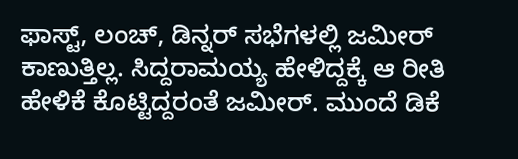ಫಾಸ್ಟ್, ಲಂಚ್, ಡಿನ್ನರ್ ಸಭೆಗಳಲ್ಲಿ ಜಮೀರ್ ಕಾಣುತ್ತಿಲ್ಲ. ಸಿದ್ದರಾಮಯ್ಯ ಹೇಳಿದ್ದಕ್ಕೆ ಆ ರೀತಿ ಹೇಳಿಕೆ ಕೊಟ್ಟಿದ್ದರಂತೆ ಜಮೀರ್. ಮುಂದೆ ಡಿಕೆ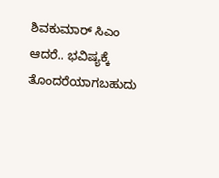ಶಿವಕುಮಾರ್ ಸಿಎಂ ಆದರೆ.. ಭವಿಷ್ಯಕ್ಕೆ ತೊಂದರೆಯಾಗಬಹುದು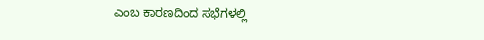ಎಂಬ ಕಾರಣದಿಂದ ಸಭೆಗಳಲ್ಲಿ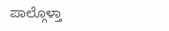ಪಾಲ್ಗೊಳ್ತಾ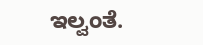ಇಲ್ವಂತೆ.